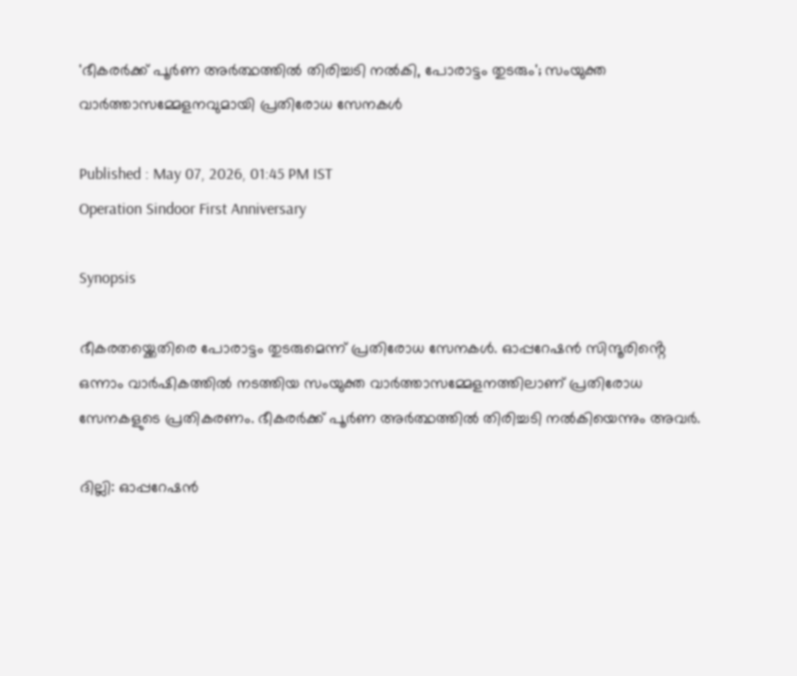'ഭീകരർക്ക് പൂർണ അർത്ഥത്തിൽ തിരിച്ചടി നൽകി, പോരാട്ടം തുടരും'; സംയുക്ത വാർത്താസമ്മേളനവുമായി പ്രതിരോധ സേനകൾ

Published : May 07, 2026, 01:45 PM IST
Operation Sindoor First Anniversary

Synopsis

ഭീകരതയ്ക്കെതിരെ പോരാട്ടം തുടരുമെന്ന് പ്രതിരോധ സേനകൾ. ഓപ്പറേഷൻ സിന്ദൂരിൻ്റെ ഒന്നാം വാർഷികത്തിൽ നടത്തിയ സംയുക്ത വാർത്താസമ്മേളനത്തിലാണ് പ്രതിരോധ സേനകളുടെ പ്രതികരണം. ഭീകരർക്ക് പൂർണ അർത്ഥത്തിൽ തിരിച്ചടി നൽകിയെന്നും അവർ.

ദില്ലി: ഓപ്പറേഷൻ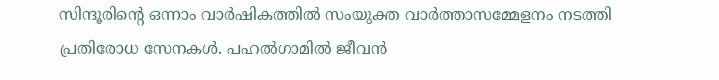സിന്ദൂരിൻ്റെ ഒന്നാം വാർഷികത്തിൽ സംയുക്ത വാർത്താസമ്മേളനം നടത്തി പ്രതിരോധ സേനകൾ. പഹൽഗാമിൽ ജീവൻ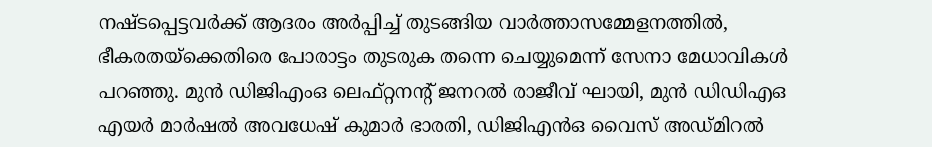നഷ്ടപ്പെട്ടവർക്ക് ആദരം അർപ്പിച്ച് തുടങ്ങിയ വാർത്താസമ്മേളനത്തിൽ, ഭീകരതയ്ക്കെതിരെ പോരാട്ടം തുടരുക തന്നെ ചെയ്യുമെന്ന് സേനാ മേധാവികൾ പറഞ്ഞു. മുൻ ഡിജിഎംഒ ലെഫ്റ്റനന്റ് ജനറൽ രാജീവ് ഘായി, മുൻ ഡിഡിഎഒ എയർ മാർഷൽ അവധേഷ് കുമാർ ഭാരതി, ഡിജിഎൻഒ വൈസ് അഡ്മിറൽ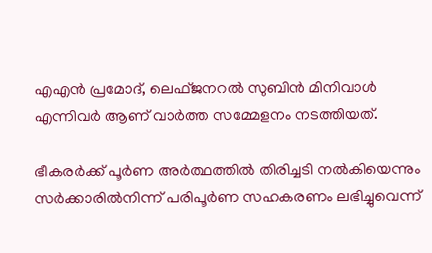എഎൻ പ്രമോദ്, ലെഫ്ജനറൽ സുബിൻ മിനിവാൾ എന്നിവർ ആണ് വാർത്ത സമ്മേളനം നടത്തിയത്.

ഭീകരർക്ക് പൂർണ അർത്ഥത്തിൽ തിരിച്ചടി നൽകിയെന്നും സർക്കാരിൽനിന്ന് പരിപൂർണ സഹകരണം ലഭിച്ചുവെന്ന്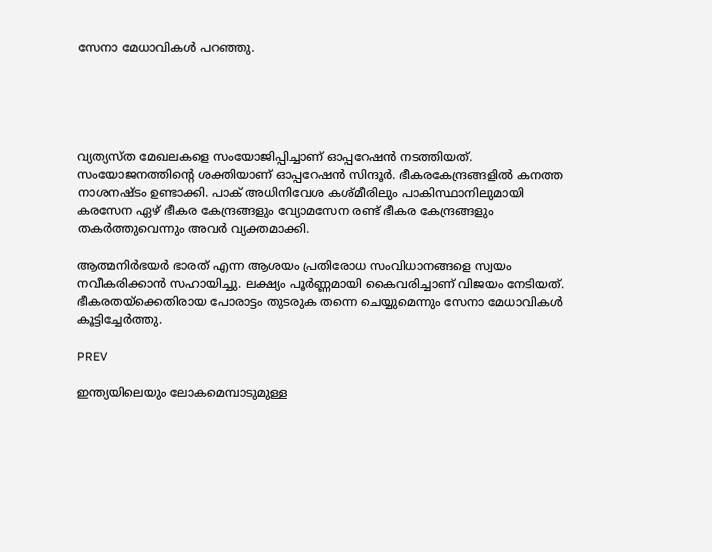സേനാ മേധാവികൾ പറഞ്ഞു.





വ്യത്യസ്ത മേഖലകളെ സംയോജിപ്പിച്ചാണ് ഓപ്പറേഷൻ നടത്തിയത്. സംയോജനത്തിൻ്റെ ശക്തിയാണ് ഓപ്പറേഷൻ സിന്ദൂർ. ഭീകരകേന്ദ്രങ്ങളിൽ കനത്ത നാശനഷ്‌ടം ഉണ്ടാക്കി. പാക് അധിനിവേശ കശ്മീരിലും പാകിസ്ഥാനിലുമായി കരസേന ഏഴ് ഭീകര കേന്ദ്രങ്ങളും വ്യോമസേന രണ്ട് ഭീകര കേന്ദ്രങ്ങളും തകർത്തുവെന്നും അവർ വ്യക്തമാക്കി.

ആത്മനിർഭയർ ഭാരത് എന്ന ആശയം പ്രതിരോധ സംവിധാനങ്ങളെ സ്വയം നവീകരിക്കാൻ സഹായിച്ചു. ലക്ഷ്യം പൂർണ്ണമായി കൈവരിച്ചാണ് വിജയം നേടിയത്. ഭീകരതയ്ക്കെതിരായ പോരാട്ടം തുടരുക തന്നെ ചെയ്യുമെന്നും സേനാ മേധാവികൾ കൂട്ടിച്ചേർത്തു.

PREV

ഇന്ത്യയിലെയും ലോകമെമ്പാടുമുള്ള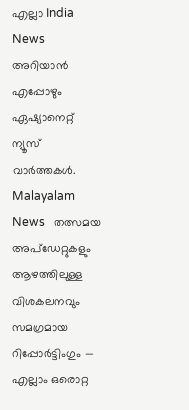എല്ലാ India News അറിയാൻ എപ്പോഴും ഏഷ്യാനെറ്റ് ന്യൂസ് വാർത്തകൾ. Malayalam News   തത്സമയ അപ്‌ഡേറ്റുകളും ആഴത്തിലുള്ള വിശകലനവും സമഗ്രമായ റിപ്പോർട്ടിംഗും — എല്ലാം ഒരൊറ്റ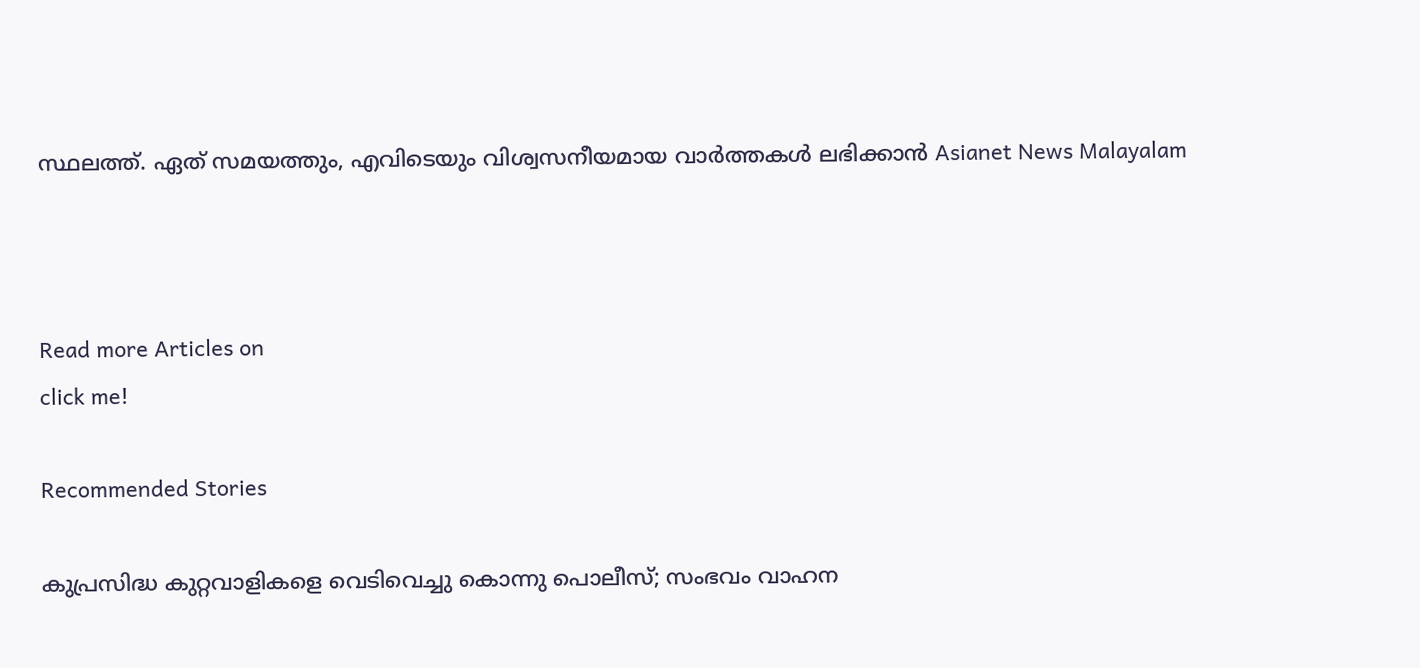സ്ഥലത്ത്. ഏത് സമയത്തും, എവിടെയും വിശ്വസനീയമായ വാർത്തകൾ ലഭിക്കാൻ Asianet News Malayalam



Read more Articles on
click me!

Recommended Stories

കുപ്രസിദ്ധ കുറ്റവാളികളെ വെടിവെച്ചു കൊന്നു പൊലീസ്; സംഭവം വാഹന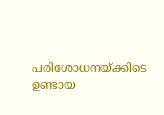പരിശോധനയ്ക്കിടെ ഉണ്ടായ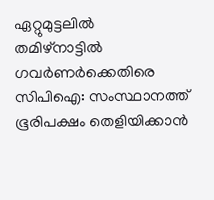ഏറ്റുമുട്ടലിൽ
തമിഴ്‌നാട്ടിൽ ഗവർണർക്കെതിരെ സിപിഐ: സംസ്ഥാനത്ത് ഭൂരിപക്ഷം തെളിയിക്കാൻ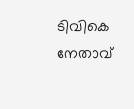ടിവികെ നേതാവ്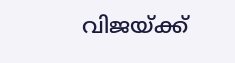വിജയ്‌ക്ക്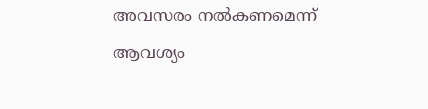അവസരം നൽകണമെന്ന് ആവശ്യം